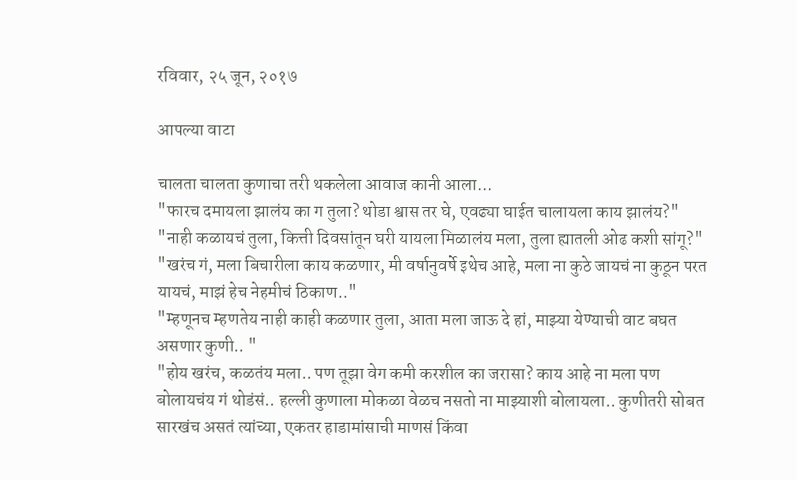रविवार, २५ जून, २०१७

आपल्या वाटा

चालता चालता कुणाचा तरी थकलेला आवाज कानी आला...
"फारच दमायला झालंय का ग तुला? थोडा श्वास तर घे, एवढ्या घाईत चालायला काय झालंय?"
"नाही कळायचं तुला, कित्ती दिवसांतून घरी यायला मिळालंय मला, तुला ह्यातली ओढ कशी सांगू?"
"खरंच गं, मला बिचारीला काय कळणार, मी वर्षानुवर्षे इथेच आहे, मला ना कुठे जायचं ना कुठून परत यायचं, माझं हेच नेहमीचं ठिकाण.."
"म्हणूनच म्हणतेय नाही काही कळणार तुला, आता मला जाऊ दे हां, माझ्या येण्याची वाट बघत असणार कुणी.. "
"होय खरंच, कळतंय मला.. पण तूझा वेग कमी करशील का जरासा? काय आहे ना मला पण बोलायचंय गं थोडंसं.. हल्ली कुणाला मोकळा वेळच नसतो ना माझ्याशी बोलायला.. कुणीतरी सोबत सारखंच असतं त्यांच्या, एकतर हाडामांसाची माणसं किंवा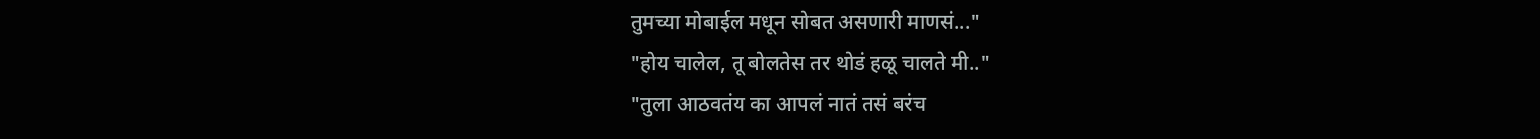तुमच्या मोबाईल मधून सोबत असणारी माणसं..."
"होय चालेल, तू बोलतेस तर थोडं हळू चालते मी.."
"तुला आठवतंय का आपलं नातं तसं बरंच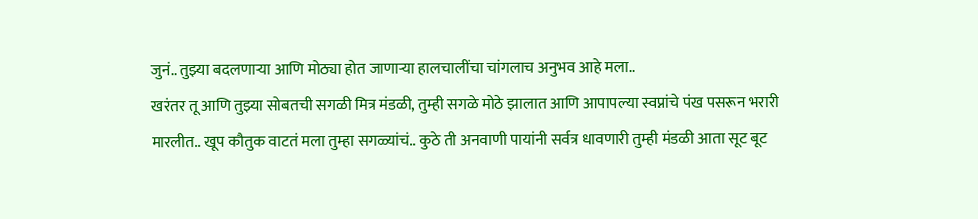जुनं.. तुझ्या बदलणाऱ्या आणि मोठ्या होत जाणाऱ्या हालचालींचा चांगलाच अनुभव आहे मला..
खरंतर तू आणि तुझ्या सोबतची सगळी मित्र मंडळी, तुम्ही सगळे मोठे झालात आणि आपापल्या स्वप्नांचे पंख पसरून भरारी मारलीत.. खूप कौतुक वाटतं मला तुम्हा सगळ्यांचं.. कुठे ती अनवाणी पायांनी सर्वत्र धावणारी तुम्ही मंडळी आता सूट बूट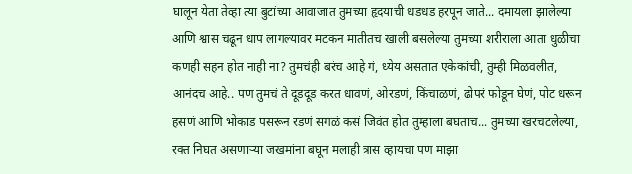घालून येता तेव्हा त्या बुटांच्या आवाजात तुमच्या हृदयाची धडधड हरपून जाते... दमायला झालेल्या आणि श्वास चढून धाप लागल्यावर मटकन मातीतच खाली बसलेल्या तुमच्या शरीराला आता धुळीचा कणही सहन होत नाही ना? तुमचंही बरंच आहे गं, ध्येय असतात एकेकांची, तुम्ही मिळवलीत, आनंदच आहे.. पण तुमचं ते दूडदूड करत धावणं, ओरडणं, किंचाळणं, ढोपरं फोडून घेणं, पोट धरून हसणं आणि भोकाड पसरून रडणं सगळं कसं जिवंत होत तुम्हाला बघताच... तुमच्या खरचटलेल्या, रक्त निघत असणाऱ्या जखमांना बघून मलाही त्रास व्हायचा पण माझा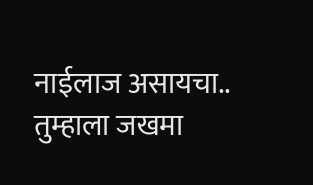नाईलाज असायचा.. तुम्हाला जखमा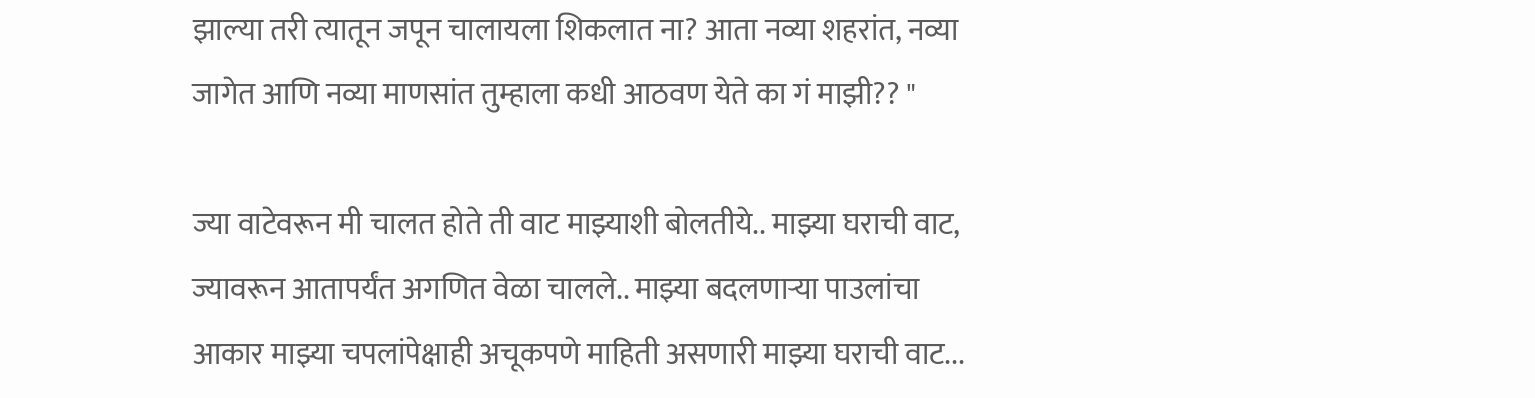झाल्या तरी त्यातून जपून चालायला शिकलात ना? आता नव्या शहरांत, नव्या जागेत आणि नव्या माणसांत तुम्हाला कधी आठवण येते का गं माझी?? "

ज्या वाटेवरून मी चालत होते ती वाट माझ्याशी बोलतीये.. माझ्या घराची वाट, ज्यावरून आतापर्यंत अगणित वेळा चालले.. माझ्या बदलणाऱ्या पाउलांचा आकार माझ्या चपलांपेक्षाही अचूकपणे माहिती असणारी माझ्या घराची वाट...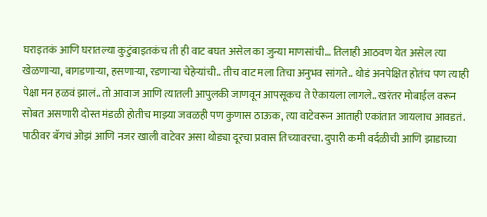घराइतकं आणि घरातल्या कुटुंबाइतकंच ती ही वाट बघत असेल का जुन्या माणसांची... तिलाही आठवण येत असेल त्या खेळणाऱ्या, बागडणाऱ्या, हसणाऱ्या, रडणाऱ्या चेहेऱ्यांची.. तीच वाट मला तिचा अनुभव सांगते.. थोडं अनपेक्षित होतंच पण त्याही पेक्षा मन हळवं झालं.. तो आवाज आणि त्यातली आपुलकी जाणवून आपसूकच ते ऐकायला लागले.. खरंतर मोबाईल वरून सोबत असणारी दोस्त मंडळी होतीच माझ्या जवळही पण कुणास ठाऊक, त्या वाटेवरून आताही एकांतात जायलाच आवडतं. पाठीवर बॅगचं ओझं आणि नजर खाली वाटेवर असा थोड्या दूरचा प्रवास तिच्यावरचा. दुपारी कमी वर्दळीची आणि झाडाच्या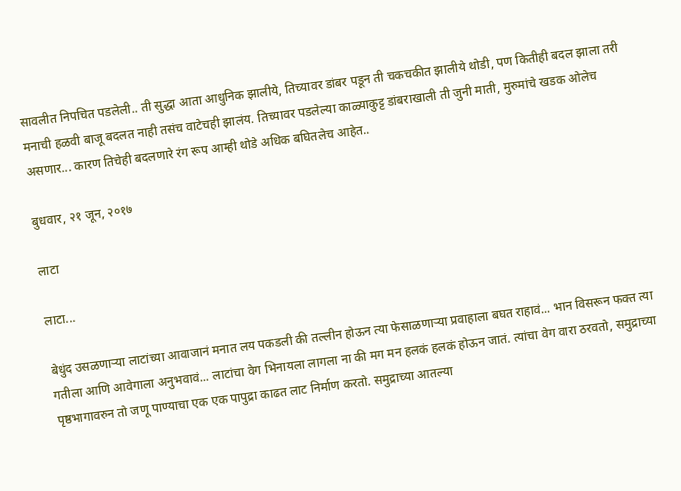सावलीत निपचित पडलेली.. ती सुद्धा आता आधुनिक झालीये, तिच्यावर डांबर पडून ती चकचकीत झालीये थोडी, पण कितीही बदल झाला तरी मनाची हळवी बाजू बदलत नाही तसंच वाटेचही झालंय. तिच्यावर पडलेल्या काळ्याकुट्ट डांबराखाली ती जुनी माती, मुरुमांचे खडक ओलेच असणार... कारण तिचेही बदलणारे रंग रूप आम्ही थोडे अधिक बघितलेच आहेत..

बुधवार, २१ जून, २०१७

लाटा

लाटा...

बेधुंद उसळणाऱ्या लाटांच्या आवाजानं मनात लय पकडली की तल्लीन होऊन त्या फेसाळणाऱ्या प्रवाहाला बघत राहावं... भान विसरून फक्त त्या गतीला आणि आवेगाला अनुभवावं... लाटांचा वेग भिनायला लागला ना की मग मन हलकं हलकं होऊन जातं. त्यांचा वेग वारा ठरवतो, समुद्राच्या पृष्ठभागावरुन तो जणू पाण्याचा एक एक पापुद्रा काढत लाट निर्माण करतो. समुद्राच्या आतल्या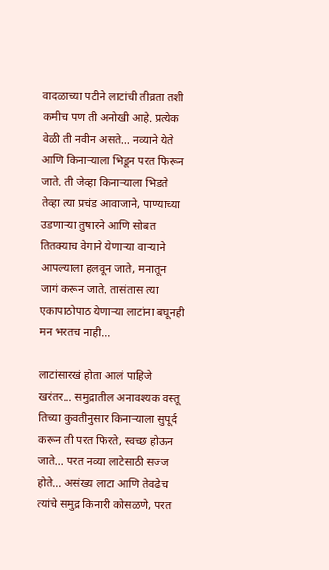वादळाच्या पटीने लाटांची तीव्रता तशी कमीच पण ती अनोखी आहे. प्रत्येक वेळी ती नवीन असते... नव्याने येते आणि किनाऱ्याला भिडून परत फिरून जाते. ती जेव्हा किनाऱ्याला भिडते तेव्हा त्या प्रचंड आवाजाने, पाण्याच्या उडणाऱ्या तुषारने आणि सोबत तितक्याच वेगाने येणाऱ्या वाऱ्याने आपल्याला हलवून जाते, मनातून जागं करून जाते. तासंतास त्या एकापाठोपाठ येणाऱ्या लाटांना बघूनही मन भरतच नाही...

लाटांसारखं होता आलं पाहिजे खरंतर... समुद्रातील अनावश्यक वस्तू तिच्या कुवतीनुसार किनाऱ्याला सुपूर्द करून ती परत फिरते, स्वच्छ होऊन जाते... परत नव्या लाटेसाठी सज्ज होते... असंख्य लाटा आणि तेवढेच त्यांचे समुद्र किनारी कोसळणे, परत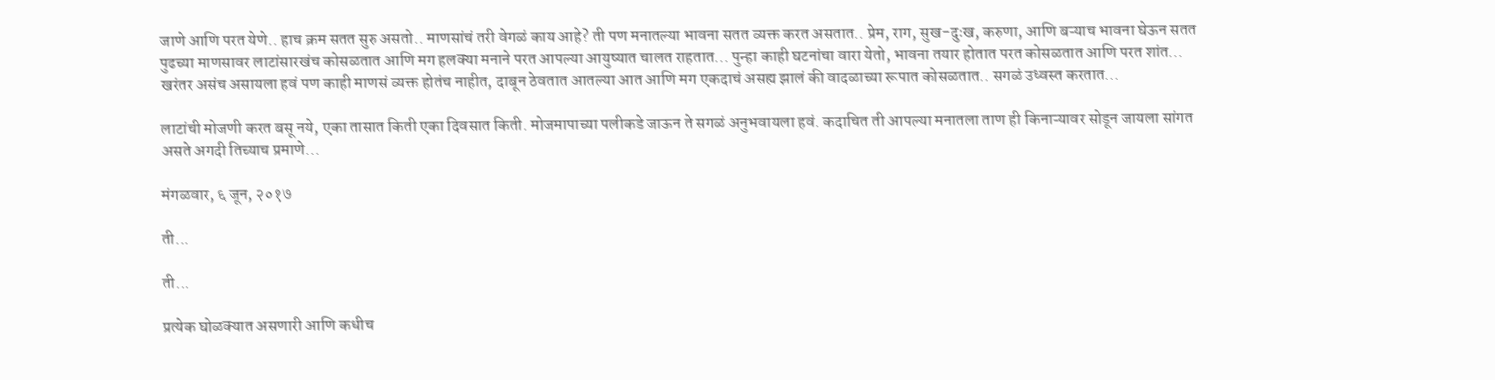जाणे आणि परत येणे.. हाच क्रम सतत सुरु असतो.. माणसांचं तरी वेगळं काय आहे? ती पण मनातल्या भावना सतत व्यक्त करत असतात.. प्रेम, राग, सुख-दुःख, करुणा, आणि बऱ्याच भावना घेऊन सतत पुढच्या माणसावर लाटांसारखंच कोसळतात आणि मग हलक्या मनाने परत आपल्या आयुष्यात चालत राहतात... पुन्हा काही घटनांचा वारा येतो, भावना तयार होतात परत कोसळतात आणि परत शांत... खरंतर असंच असायला हवं पण काही माणसं व्यक्त होतंच नाहीत, दाबून ठेवतात आतल्या आत आणि मग एकदाचं असह्य झालं की वादळाच्या रूपात कोसळतात.. सगळं उध्वस्त करतात...

लाटांची मोजणी करत बसू नये, एका तासात किती एका दिवसात किती. मोजमापाच्या पलीकडे जाऊन ते सगळं अनुभवायला हवं. कदाचित ती आपल्या मनातला ताण ही किनाऱ्यावर सोडून जायला सांगत असते अगदी तिच्याच प्रमाणे...

मंगळवार, ६ जून, २०१७

ती...

ती...

प्रत्येक घोळक्यात असणारी आणि कधीच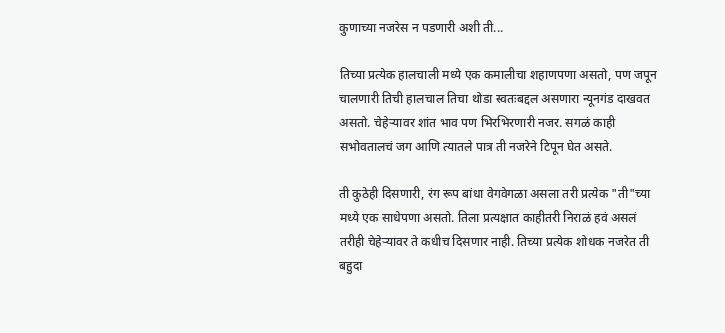कुणाच्या नजरेस न पडणारी अशी ती...

तिच्या प्रत्येक हालचाली मध्ये एक कमालीचा शहाणपणा असतो, पण जपून चालणारी तिची हालचाल तिचा थोडा स्वतःबद्दल असणारा न्यूनगंड दाखवत असतो. चेहेऱ्यावर शांत भाव पण भिरभिरणारी नजर. सगळं काही सभोवतालचं जग आणि त्यातले पात्र ती नजरेने टिपून घेत असते.

ती कुठेही दिसणारी, रंग रूप बांधा वेगवेगळा असला तरी प्रत्येक "ती"च्या मध्ये एक साधेपणा असतो. तिला प्रत्यक्षात काहीतरी निराळं हवं असलं तरीही चेहेऱ्यावर ते कधीच दिसणार नाही. तिच्या प्रत्येक शोधक नजरेत ती बहुदा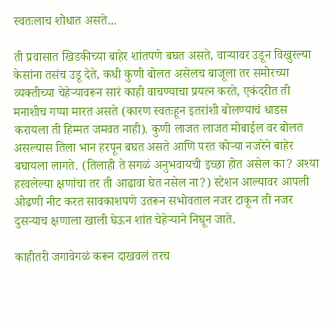स्वतःलाच शोधात असते...

ती प्रवासात खिडकीच्या बाहेर शांतपणे बघत असते, वाऱ्यावर उडून विखुरल्या केसांना तसंच उडू देते, कधी कुणी बोलत असेलच बाजूला तर समोरच्या व्यक्तीच्या चेहेऱ्यावरून सारं काही वाचण्याचा प्रयत्न करते, एकंदरीत ती मनाशीच गप्पा मारत असते (कारण स्वतःहून इतरांशी बोलण्याचं धाडस करायला ती हिम्मत जमवत नाही). कुणी लाजत लाजत मोबाईल वर बोलत असल्यास तिला भान हरपून बघत असते आणि परत कोऱ्या नजरेने बाहेर बघायला लागते. (तिलाही ते सगळं अनुभवायची इच्छा होत असेल का? अश्या हरवलेल्या क्षणांचा तर ती आढावा घेत नसेल ना?) स्टेशन आल्यावर आपली ओढणी नीट करत सावकाशपणे उतरून सभोवताल नजर टाकून ती नजर दुसऱ्याच क्षणाला खाली घेऊन शांत चेहेऱ्याने निघून जाते.

काहीतरी जगावेगळं करून दाखवलं तरच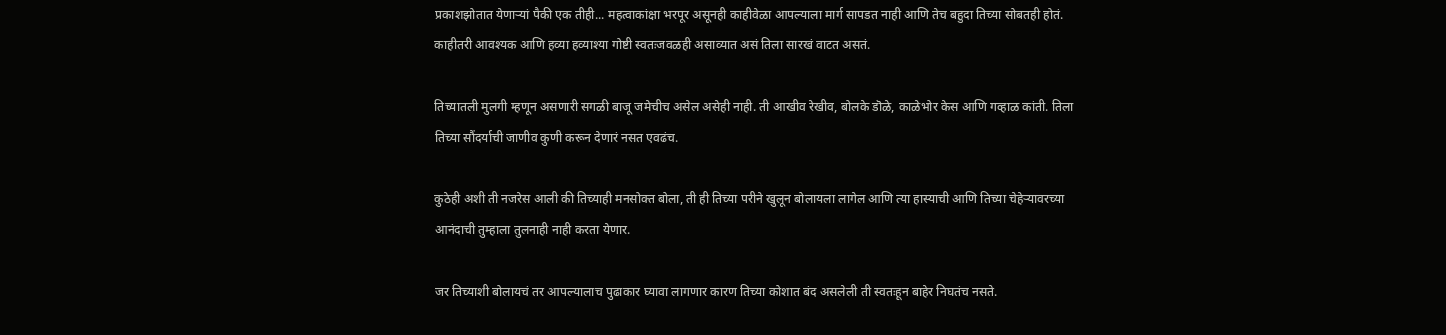प्रकाशझोतात येणाऱ्यां पैकी एक तीही... महत्वाकांक्षा भरपूर असूनही काहीवेळा आपल्याला मार्ग सापडत नाही आणि तेच बहुदा तिच्या सोबतही होतं. काहीतरी आवश्यक आणि हव्या हव्याश्या गोष्टी स्वतःजवळही असाव्यात असं तिला सारखं वाटत असतं.

तिच्यातली मुलगी म्हणून असणारी सगळी बाजू जमेचीच असेल असेही नाही. ती आखीव रेखीव, बोलके डॊळे, काळेभोर केस आणि गव्हाळ कांती. तिला तिच्या सौंदर्याची जाणीव कुणी करून देणारं नसत एवढंच.

कुठेही अशी ती नजरेस आली की तिच्याही मनसोक्त बोला, ती ही तिच्या परीने खुलून बोलायला लागेल आणि त्या हास्याची आणि तिच्या चेहेऱ्यावरच्या आनंदाची तुम्हाला तुलनाही नाही करता येणार.

जर तिच्याशी बोलायचं तर आपल्यालाच पुढाकार घ्यावा लागणार कारण तिच्या कोशात बंद असलेली ती स्वतःहून बाहेर निघतंच नसते.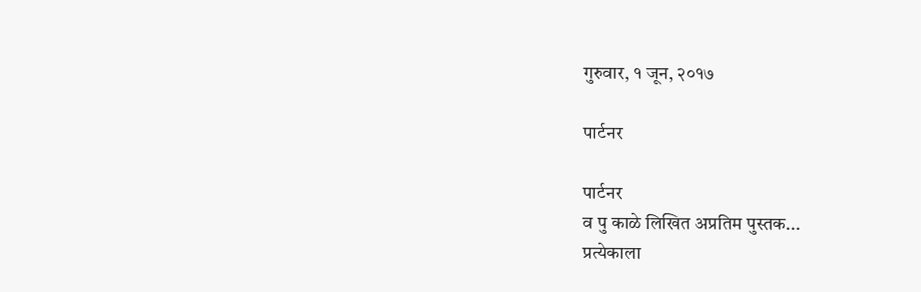गुरुवार, १ जून, २०१७

पार्टनर

पार्टनर
व पु काळे लिखित अप्रतिम पुस्तक...
प्रत्येकाला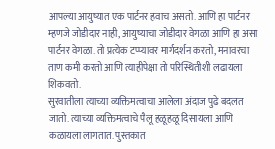आपल्या आयुष्यात एक पार्टनर हवाच असतो. आणि हा पार्टनर म्हणजे जोडीदार नाही, आयुष्याचा जोडीदार वेगळा आणि हा असा पार्टनर वेगळा. तो प्रत्येक टप्प्यावर मार्गदर्शन करतो, मनावरचा ताण कमी करतो आणि त्याहीपेक्षा तो परिस्थितीशी लढायला शिकवतो.
सुरवातीला त्याच्या व्यक्तिमत्वाचा आलेला अंदाज पुढे बदलत जातो. त्याच्या व्यक्तिमत्वाचे पैलू हळूहळू दिसायला आणि कळायला लागतात. पुस्तकात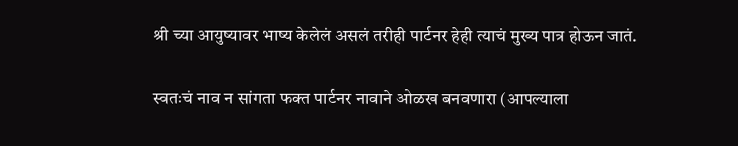श्री च्या आयुष्यावर भाष्य केलेलं असलं तरीही पार्टनर हेही त्याचं मुख्य पात्र होऊन जातं.

स्वतःचं नाव न सांगता फक्त पार्टनर नावाने ओळख बनवणारा (आपल्याला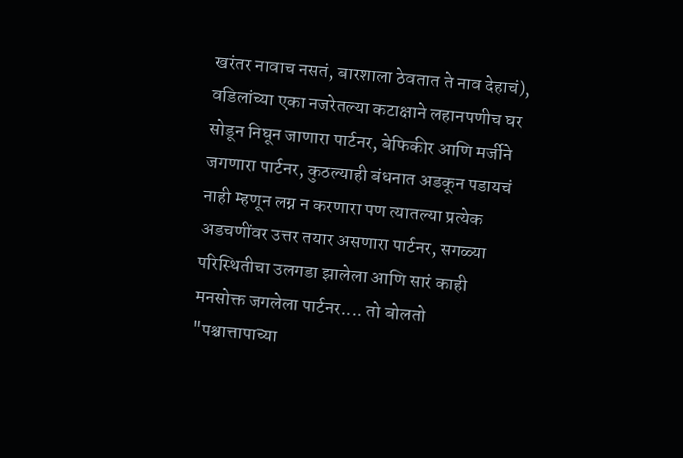खरंतर नावाच नसतं, बारशाला ठेवतात ते नाव देहाचं), वडिलांच्या एका नजरेतल्या कटाक्षाने लहानपणीच घर सोडून निघून जाणारा पार्टनर, बेफिकीर आणि मर्जीने जगणारा पार्टनर, कुठल्याही बंधनात अडकून पडायचं नाही म्हणून लग्न न करणारा पण त्यातल्या प्रत्येक अडचणींवर उत्तर तयार असणारा पार्टनर, सगळ्या परिस्थितीचा उलगडा झालेला आणि सारं काही मनसोक्त जगलेला पार्टनर.... तो बोलतो "पश्चात्तापाच्या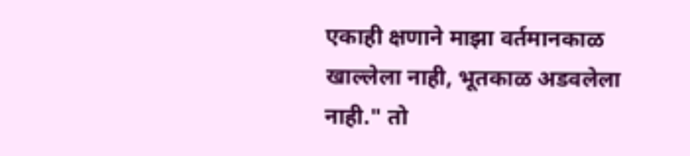एकाही क्षणाने माझा वर्तमानकाळ खाल्लेला नाही, भूतकाळ अडवलेला नाही." तो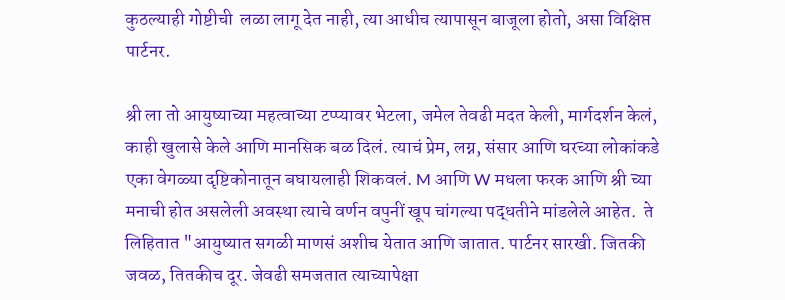कुठल्याही गोष्टीची  लळा लागू देत नाही, त्या आधीच त्यापासून बाजूला होतो, असा विक्षिप्त पार्टनर.

श्री ला तो आयुष्याच्या महत्वाच्या टप्प्यावर भेटला, जमेल तेवढी मदत केली, मार्गदर्शन केलं, काही खुलासे केले आणि मानसिक बळ दिलं. त्याचं प्रेम, लग्न, संसार आणि घरच्या लोकांकडे एका वेगळ्या दृष्टिकोनातून बघायलाही शिकवलं. M आणि W मधला फरक आणि श्री च्या मनाची होत असलेली अवस्था त्याचे वर्णन वपुनीं खूप चांगल्या पद्धतीने मांडलेले आहेत.  ते लिहितात "आयुष्यात सगळी माणसं अशीच येतात आणि जातात. पार्टनर सारखी. जितकी जवळ, तितकीच दूर. जेवढी समजतात त्याच्यापेक्षा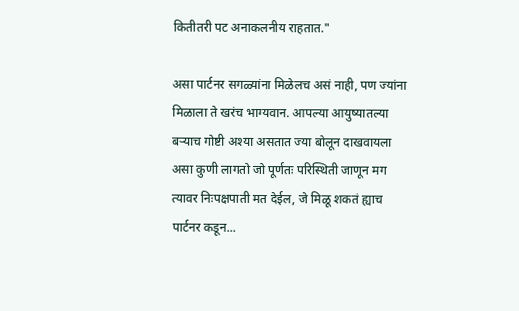कितीतरी पट अनाकलनीय राहतात."

असा पार्टनर सगळ्यांना मिळेलच असं नाही, पण ज्यांना मिळाला ते खरंच भाग्यवान. आपल्या आयुष्यातल्या बऱ्याच गोष्टी अश्या असतात ज्या बोलून दाखवायला असा कुणी लागतो जो पूर्णतः परिस्थिती जाणून मग त्यावर निःपक्षपाती मत देईल, जे मिळू शकतं ह्याच पार्टनर कडून...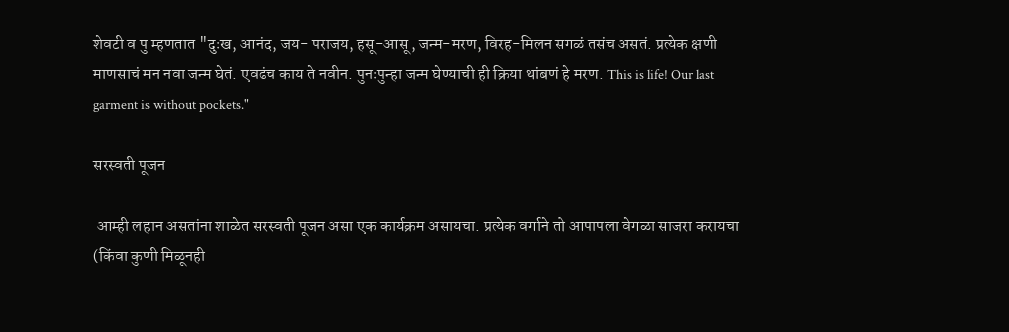शेवटी व पु म्हणतात "दुःख, आनंद, जय- पराजय, हसू-आसू, जन्म-मरण, विरह-मिलन सगळं तसंच असतं. प्रत्येक क्षणी माणसाचं मन नवा जन्म घेतं. एवढंच काय ते नवीन. पुनःपुन्हा जन्म घेण्याची ही क्रिया थांबणं हे मरण. This is life! Our last garment is without pockets."

सरस्वती पूजन

 आम्ही लहान असतांना शाळेत सरस्वती पूजन असा एक कार्यक्रम असायचा. प्रत्येक वर्गाने तो आपापला वेगळा साजरा करायचा (किंवा कुणी मिळूनही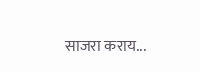साजरा कराय...